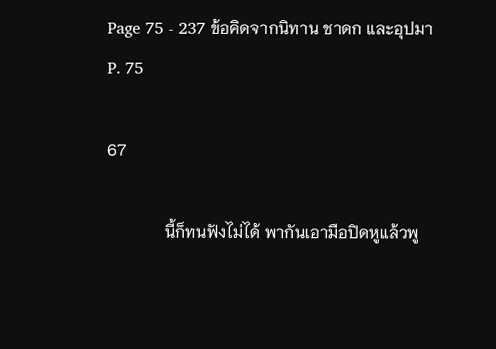Page 75 - 237 ข้อคิดจากนิทาน ชาดก และอุปมา
P. 75

67

              นี้ก็ทนฟังไม่ได้ พากันเอามือปิดหูแล้วพู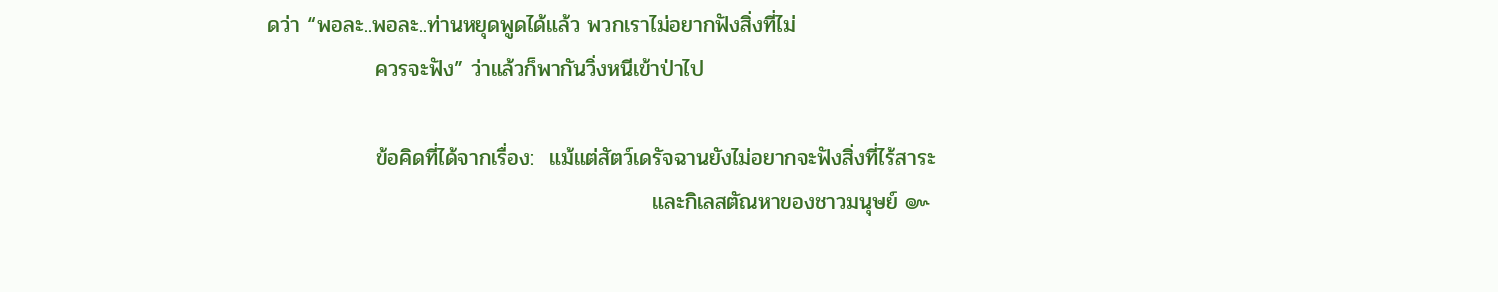ดว่า “พอละ..พอละ..ท่านหยุดพูดได้แล้ว พวกเราไม่อยากฟังสิ่งที่ไม่
              ควรจะฟัง” ว่าแล้วก็พากันวิ่งหนีเข้าป่าไป

              ข้อคิดที่ได้จากเรื่อง:  แม้แต่สัตว์เดรัจฉานยังไม่อยากจะฟังสิ่งที่ไร้สาระ
                                                  และกิเลสตัณหาของชาวมนุษย์ ๛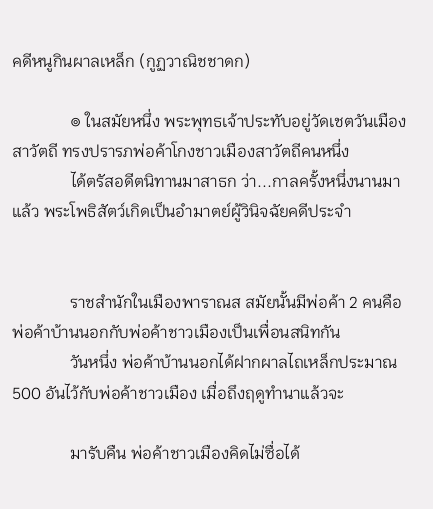คดีหนูกินผาลเหล็ก (กูฏวาณิชชาดก)

              ๏ ในสมัยหนึ่ง พระพุทธเจ้าประทับอยู่วัดเชตวันเมืองสาวัตถี ทรงปรารภพ่อค้าโกงชาวเมืองสาวัตถีคนหนึ่ง
              ได้ตรัสอดีตนิทานมาสาธก ว่า...กาลครั้งหนึ่งนานมาแล้ว พระโพธิสัตว์เกิดเป็นอำมาตย์ผู้วินิจฉัยคดีประจำ


              ราชสำนักในเมืองพาราณส สมัยนั้นมีพ่อค้า 2 คนคือพ่อค้าบ้านนอกกับพ่อค้าชาวเมืองเป็นเพื่อนสนิทกัน
              วันหนึ่ง พ่อค้าบ้านนอกได้ฝากผาลไถเหล็กประมาณ 500 อันไว้กับพ่อค้าชาวเมือง เมื่อถึงฤดูทำนาแล้วจะ

              มารับคืน พ่อค้าชาวเมืองคิดไม่ซื่อได้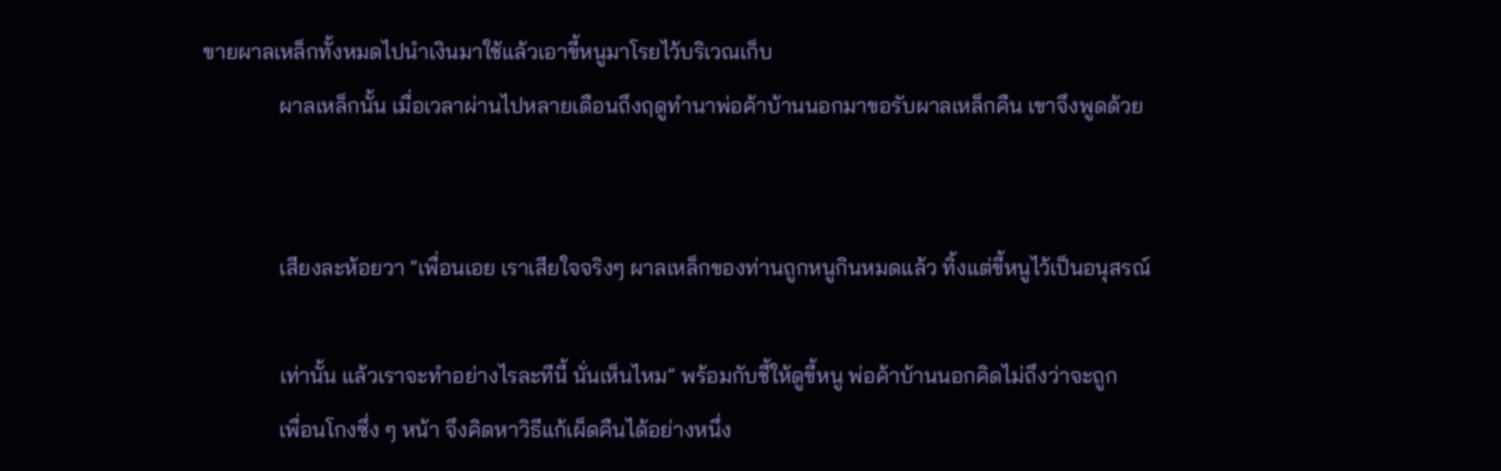ขายผาลเหล็กทั้งหมดไปนำเงินมาใช้แล้วเอาขี้หนูมาโรยไว้บริเวณเก็บ
              ผาลเหล็กนั้น เมื่อเวลาผ่านไปหลายเดือนถึงฤดูทำนาพ่อค้าบ้านนอกมาขอรับผาลเหล็กคืน เขาจึงพูดด้วย


              เสียงละห้อยวา “เพื่อนเอย เราเสียใจจริงๆ ผาลเหล็กของท่านถูกหนูกินหมดแล้ว ทิ้งแต่ขี้หนูไว้เป็นอนุสรณ์

              เท่านั้น แล้วเราจะทำอย่างไรละทีนี้ นั่นเห็นไหม” พร้อมกับชี้ให้ดูขี้หนู พ่อค้าบ้านนอกคิดไม่ถึงว่าจะถูก
              เพื่อนโกงซึ่ง ๆ หน้า จึงคิดหาวิธีแก้เผ็ดคืนได้อย่างหนึ่ง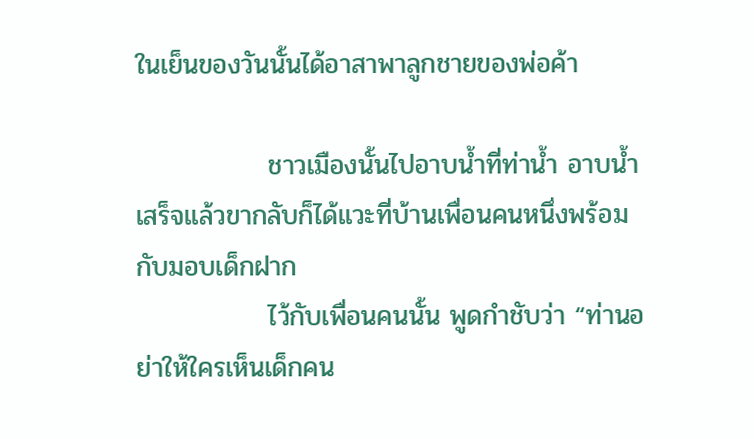ในเย็นของวันนั้นได้อาสาพาลูกชายของพ่อค้า

              ชาวเมืองนั้นไปอาบน้ำที่ท่าน้ำ อาบน้ำเสร็จแล้วขากลับก็ได้แวะที่บ้านเพื่อนคนหนึ่งพร้อมกับมอบเด็กฝาก
              ไว้กับเพื่อนคนนั้น พูดกำชับว่า “ท่านอย่าให้ใครเห็นเด็กคน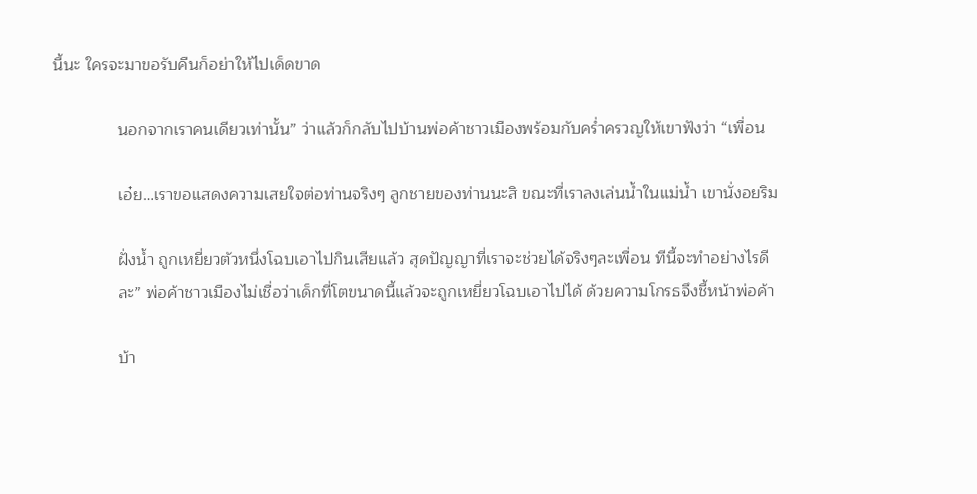นี้นะ ใครจะมาขอรับคืนก็อย่าให้ไปเด็ดขาด

              นอกจากเราคนเดียวเท่านั้น” ว่าแล้วก็กลับไปบ้านพ่อค้าชาวเมืองพร้อมกับคร่ำครวญให้เขาฟังว่า “เพื่อน

              เอ๋ย…เราขอแสดงความเสยใจต่อท่านจริงๆ ลูกชายของท่านนะสิ ขณะที่เราลงเล่นน้ำในแม่น้ำ เขานั่งอยริม

              ฝั่งน้ำ ถูกเหยี่ยวตัวหนึ่งโฉบเอาไปกินเสียแล้ว สุดปัญญาที่เราจะช่วยได้จริงๆละเพื่อน ทีนี้จะทำอย่างไรดี
              ละ” พ่อค้าชาวเมืองไม่เชื่อว่าเด็กที่โตขนาดนี้แล้วจะถูกเหยี่ยวโฉบเอาไปได้ ด้วยความโกรธจึงชี้หน้าพ่อค้า

              บ้า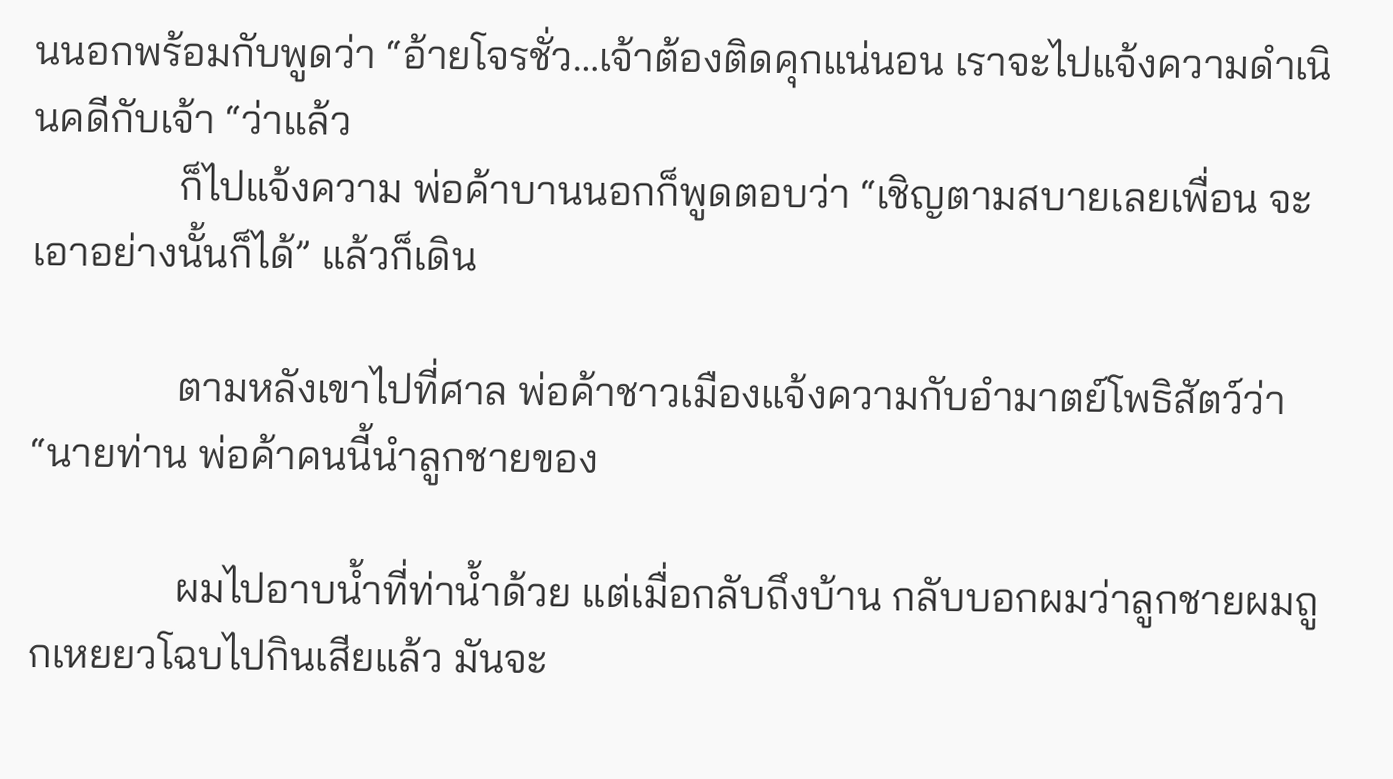นนอกพร้อมกับพูดว่า “อ้ายโจรชั่ว…เจ้าต้องติดคุกแน่นอน เราจะไปแจ้งความดำเนินคดีกับเจ้า “ว่าแล้ว
              ก็ไปแจ้งความ พ่อค้าบานนอกก็พูดตอบว่า “เชิญตามสบายเลยเพื่อน จะเอาอย่างนั้นก็ได้” แล้วก็เดิน

              ตามหลังเขาไปที่ศาล พ่อค้าชาวเมืองแจ้งความกับอำมาตย์โพธิสัตว์ว่า “นายท่าน พ่อค้าคนนี้นำลูกชายของ

              ผมไปอาบน้ำที่ท่าน้ำด้วย แต่เมื่อกลับถึงบ้าน กลับบอกผมว่าลูกชายผมถูกเหยยวโฉบไปกินเสียแล้ว มันจะ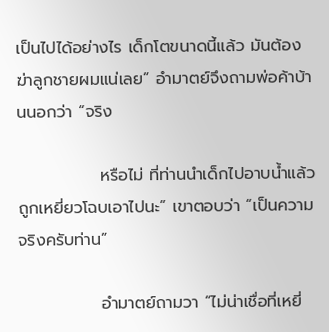เป็นไปได้อย่างไร เด็กโตขนาดนี้แล้ว มันต้องฆ่าลูกชายผมแน่เลย” อำมาตย์จึงถามพ่อค้าบ้านนอกว่า “จริง

              หรือไม่ ที่ท่านนำเด็กไปอาบน้ำแล้วถูกเหยี่ยวโฉบเอาไปนะ” เขาตอบว่า “เป็นความจริงครับท่าน”

              อำมาตย์ถามวา “ไม่น่าเชื่อที่เหยี่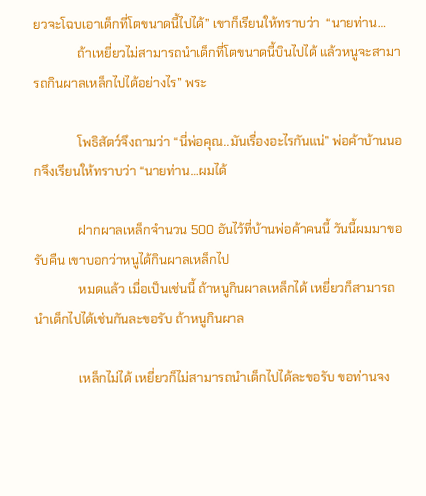ยวจะโฉบเอาเด็กที่โตขนาดนี้ไปได้” เขาก็เรียนให้ทราบว่า  “นายท่าน…
              ถ้าเหยี่ยวไม่สามารถนำเด็กที่โตขนาดนี้บินไปได้ แล้วหนูจะสามารถกินผาลเหล็กไปได้อย่างไร” พระ

              โพธิสัตว์จึงถามว่า “นี่พ่อคุณ..มันเรื่องอะไรกันแน่” พ่อค้าบ้านนอกจึงเรียนให้ทราบว่า “นายท่าน…ผมได้

              ฝากผาลเหล็กจำนวน 500 อันไว้ที่บ้านพ่อค้าคนนี้ วันนี้ผมมาขอรับคืน เขาบอกว่าหนูได้กินผาลเหล็กไป
              หมดแล้ว เมื่อเป็นเช่นนี้ ถ้าหนูกินผาลเหล็กได้ เหยี่ยวก็สามารถนำเด็กไปได้เช่นกันละขอรับ ถ้าหนูกินผาล

              เหล็กไม่ได้ เหยี่ยวก็ไม่สามารถนำเด็กไปได้ละขอรับ ขอท่านจง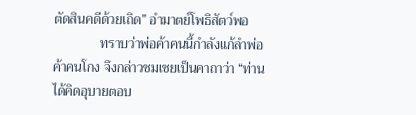ตัดสินคดีด้วยเถิด” อำมาตย์โพธิสัตว์พอ
              ทราบว่าพ่อค้าคนนี้กำลังแก้ลำพ่อค้าคนโกง จึงกล่าวชมเชยเป็นคาถาว่า “ท่านได้คิดอุบายตอบ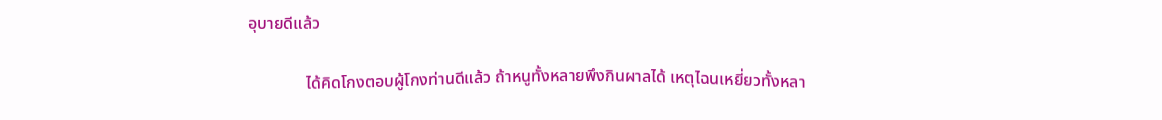อุบายดีแล้ว

              ได้คิดโกงตอบผู้โกงท่านดีแล้ว ถ้าหนูทั้งหลายพึงกินผาลได้ เหตุไฉนเหยี่ยวทั้งหลา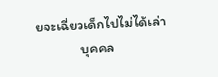ยจะเฉี่ยวเด็กไปไม่ได้เล่า
              บุคคล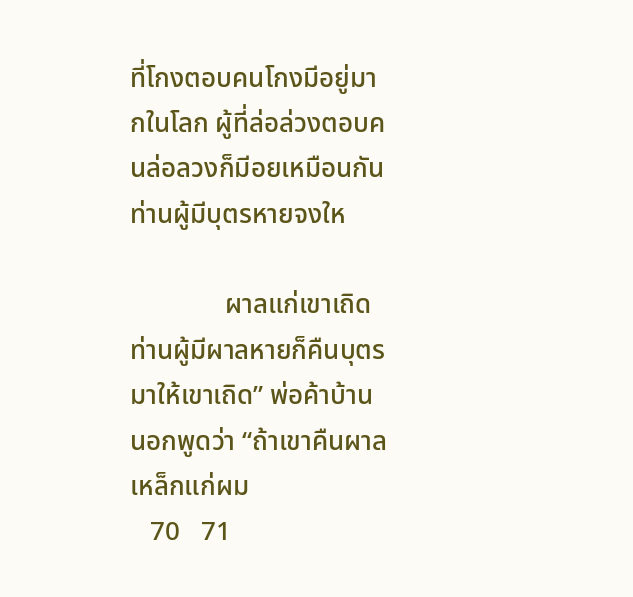ที่โกงตอบคนโกงมีอยู่มากในโลก ผู้ที่ล่อล่วงตอบคนล่อลวงก็มีอยเหมือนกัน ท่านผู้มีบุตรหายจงให

              ผาลแก่เขาเถิด ท่านผู้มีผาลหายก็คืนบุตรมาให้เขาเถิด” พ่อค้าบ้านนอกพูดว่า “ถ้าเขาคืนผาลเหล็กแก่ผม
   70   71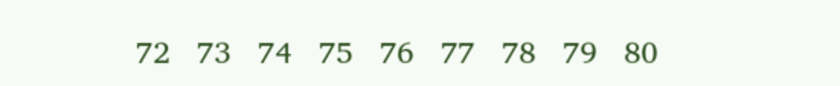72   73   74   75   76   77   78   79   80